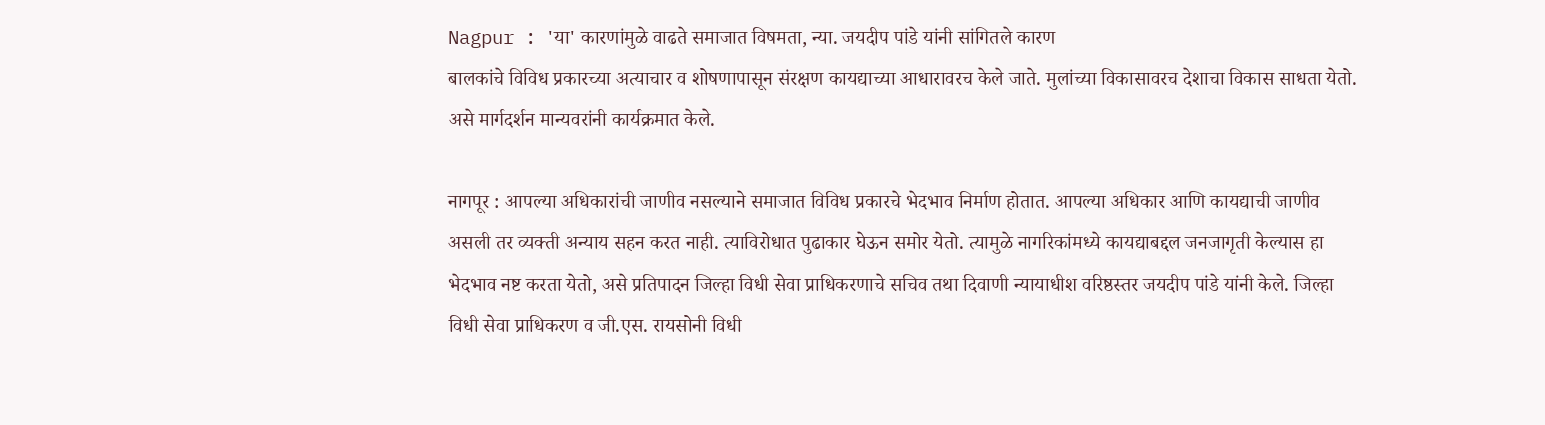Nagpur : 'या' कारणांमुळे वाढते समाजात विषमता, न्या. जयदीप पांडे यांनी सांगितले कारण
बालकांचे विविध प्रकारच्या अत्याचार व शोषणापासून संरक्षण कायद्याच्या आधारावरच केले जाते. मुलांच्या विकासावरच देशाचा विकास साधता येतो. असे मार्गदर्शन मान्यवरांनी कार्यक्रमात केले.

नागपूर : आपल्या अधिकारांची जाणीव नसल्याने समाजात विविध प्रकारचे भेदभाव निर्माण होतात. आपल्या अधिकार आणि कायद्याची जाणीव असली तर व्यक्ती अन्याय सहन करत नाही. त्याविरोधात पुढाकार घेऊन समोर येतो. त्यामुळे नागरिकांमध्ये कायद्याबद्दल जनजागृती केल्यास हा भेदभाव नष्ट करता येतो, असे प्रतिपादन जिल्हा विधी सेवा प्राधिकरणाचे सचिव तथा दिवाणी न्यायाधीश वरिष्ठस्तर जयदीप पांडे यांनी केले. जिल्हा विधी सेवा प्राधिकरण व जी.एस. रायसोनी विधी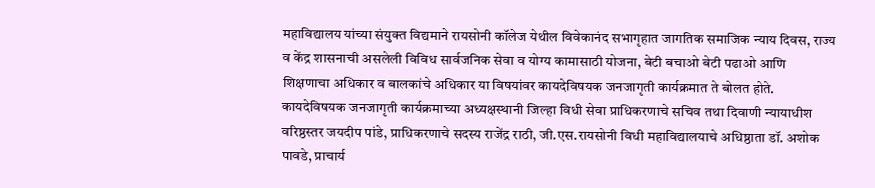महाविद्यालय यांच्या संयुक्त विद्यमाने रायसोनी कॉलेज येथील विवेकानंद सभागृहात जागतिक समाजिक न्याय दिवस, राज्य व केंद्र शासनाची असलेली विविध सार्वजनिक सेवा व योग्य कामासाठी योजना, बेटी बचाओ बेटी पढाओ आणि शिक्षणाचा अधिकार व बालकांचे अधिकार या विषयांवर कायदेविषयक जनजागृती कार्यक्रमात ते बोलत होते.
कायदेविषयक जनजागृती कार्यक्रमाच्या अध्यक्षस्थानी जिल्हा विधी सेवा प्राधिकरणाचे सचिव तथा दिवाणी न्यायाधीश वरिष्ठस्तर जयदीप पांडे, प्राधिकरणाचे सदस्य राजेंद्र राठी, जी.एस.रायसोनी विधी महाविद्यालयाचे अधिष्ठाता डॉ. अशोक पावडे, प्राचार्य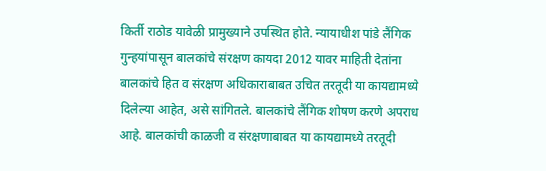किर्ती राठोड यावेळी प्रामुख्याने उपस्थित होते. न्यायाधीश पांडे लैंगिक गुन्हयांपासून बालकांचे संरक्षण कायदा 2012 यावर माहिती देतांना बालकांचे हित व संरक्षण अधिकाराबाबत उचित तरतूदी या कायद्यामध्ये दिलेल्या आहेत, असे सांगितले. बालकांचे लैंगिक शोषण करणे अपराध आहे. बालकांची काळजी व संरक्षणाबाबत या कायद्यामध्ये तरतूदी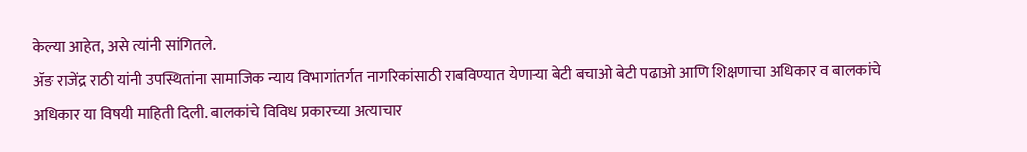केल्या आहेत, असे त्यांनी सांगितले.
ॲङ राजेंद्र राठी यांनी उपस्थितांना सामाजिक न्याय विभागांतर्गत नागरिकांसाठी राबविण्यात येणाऱ्या बेटी बचाओ बेटी पढाओ आणि शिक्षणाचा अधिकार व बालकांचे अधिकार या विषयी माहिती दिली. बालकांचे विविध प्रकारच्या अत्याचार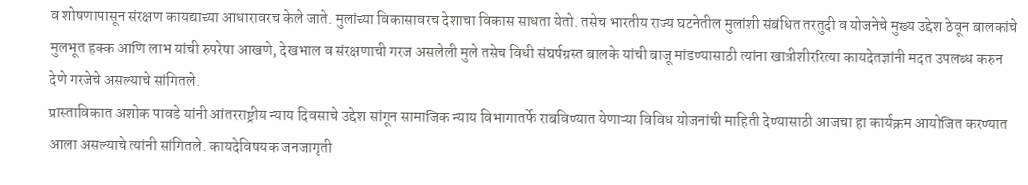व शोषणापासून संरक्षण कायद्याच्या आधारावरच केले जाते. मुलांच्या विकासावरच देशाचा विकास साधता येतो. तसेच भारतीय राज्य घटनेतील मुलांशी संबंधित तरतुदी व योजनेचे मुख्य उद्देश ठेवून बालकांचे मुलभूत हक्क आणि लाभ यांची रुपरेषा आखणे, देखभाल व संरक्षणाची गरज असलेली मुले तसेच विधी संघर्षग्रस्त बालके यांची बाजू मांडण्यासाठी त्यांना खात्रीशीररित्या कायदेतज्ञांनी मदत उपलब्ध करुन देणे गरजेचे असल्याचे सांगितले.
प्रास्ताविकात अशोक पावडे यांनी आंतरराष्ट्रीय न्याय दिवसाचे उद्देश सांगून सामाजिक न्याय विभागातर्फे राबविण्यात येणाऱ्या विविध योजनांची माहिती देण्यासाठी आजचा हा कार्यक्रम आयोजित करण्यात आला असल्याचे त्यांनी सांगितले. कायदेविषयक जनजागृती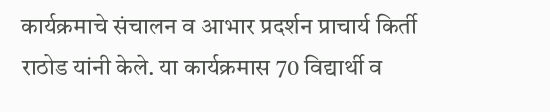कार्यक्रमाचे संचालन व आभार प्रदर्शन प्राचार्य किर्ती राठोड यांनी केले. या कार्यक्रमास 70 विद्यार्थी व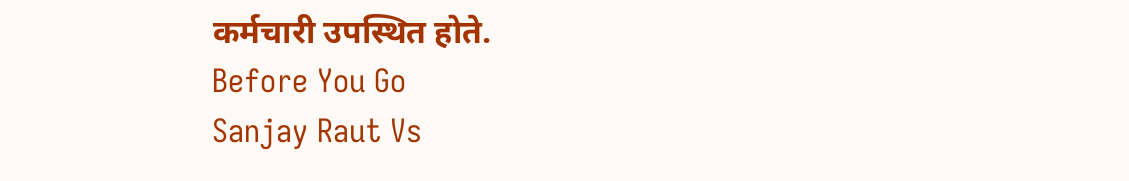कर्मचारी उपस्थित होते.
Before You Go
Sanjay Raut Vs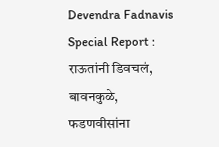Devendra Fadnavis Special Report : राऊतांनी डिवचलं, बावनकुळे, फडणवीसांना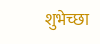शुभेच्छा